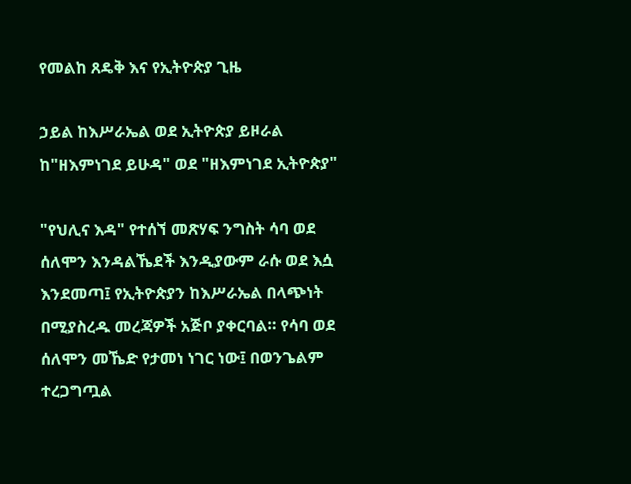የመልከ ጸዴቅ እና የኢትዮጵያ ጊዜ

ኃይል ከእሥራኤል ወደ ኢትዮጵያ ይዞራል
ከ"ዘእምነገደ ይሁዳ" ወደ "ዘእምነገደ ኢትዮጵያ"

"የህሊና እዳ" የተሰኘ መጽሃፍ ንግስት ሳባ ወደ ሰለሞን እንዳልኼደች እንዲያውም ራሱ ወደ እሷ እንደመጣ፤ የኢትዮጵያን ከእሥራኤል በላጭነት በሚያስረዱ መረጃዎች አጅቦ ያቀርባል። የሳባ ወደ ሰለሞን መኼድ የታመነ ነገር ነው፤ በወንጌልም ተረጋግጧል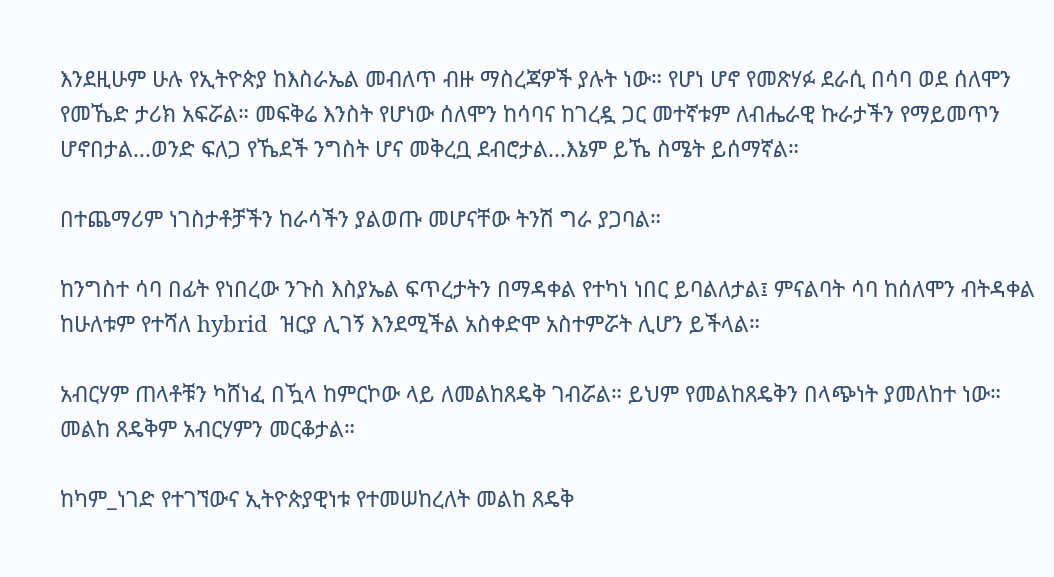እንደዚሁም ሁሉ የኢትዮጵያ ከእስራኤል መብለጥ ብዙ ማስረጃዎች ያሉት ነው። የሆነ ሆኖ የመጽሃፉ ደራሲ በሳባ ወደ ሰለሞን የመኼድ ታሪክ አፍሯል። መፍቅሬ እንስት የሆነው ሰለሞን ከሳባና ከገረዷ ጋር መተኛቱም ለብሔራዊ ኩራታችን የማይመጥን ሆኖበታል...ወንድ ፍለጋ የኼደች ንግስት ሆና መቅረቧ ደብሮታል...እኔም ይኼ ስሜት ይሰማኛል።

በተጨማሪም ነገስታቶቻችን ከራሳችን ያልወጡ መሆናቸው ትንሽ ግራ ያጋባል።

ከንግስተ ሳባ በፊት የነበረው ንጉስ እስያኤል ፍጥረታትን በማዳቀል የተካነ ነበር ይባልለታል፤ ምናልባት ሳባ ከሰለሞን ብትዳቀል ከሁለቱም የተሻለ hybrid  ዝርያ ሊገኝ እንደሚችል አስቀድሞ አስተምሯት ሊሆን ይችላል።

አብርሃም ጠላቶቹን ካሸነፈ በዃላ ከምርኮው ላይ ለመልከጸዴቅ ገብሯል። ይህም የመልከጸዴቅን በላጭነት ያመለከተ ነው። መልከ ጸዴቅም አብርሃምን መርቆታል።

ከካም_ነገድ የተገኘውና ኢትዮጵያዊነቱ የተመሠከረለት መልከ ጸዴቅ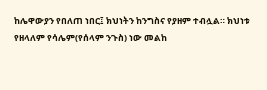ከሌዋውያን የበለጠ ነበር፤ ክህነትን ከንግስና የያዘም ተብሏል። ክህነቱ የዘላለም የሳሌም(የሰላም ንጉስ) ነው መልከ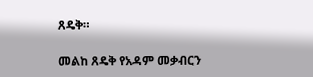ጸዴቅ።

መልከ ጸዴቅ የአዳም መቃብርን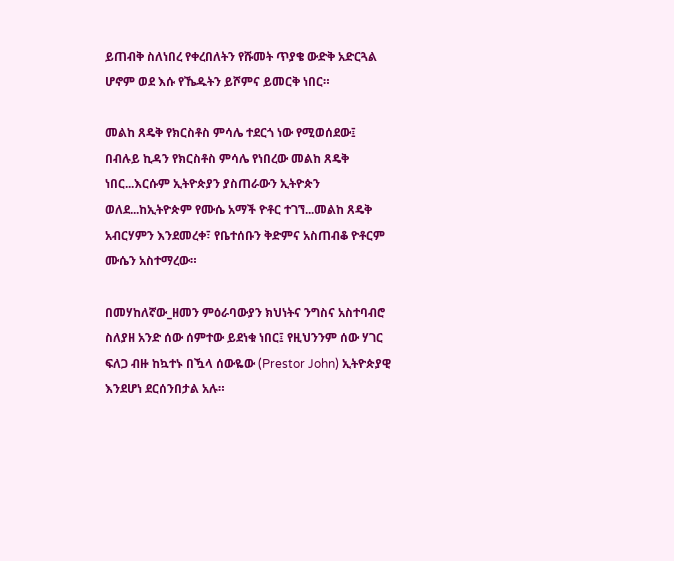ይጠብቅ ስለነበረ የቀረበለትን የሹመት ጥያቄ ውድቅ አድርጓል ሆኖም ወደ እሱ የኼዱትን ይሾምና ይመርቅ ነበር።

መልከ ጸዴቅ የክርስቶስ ምሳሌ ተደርጎ ነው የሚወሰደው፤ በብሉይ ኪዳን የክርስቶስ ምሳሌ የነበረው መልከ ጸዴቅ ነበር...እርሱም ኢትዮጵያን ያስጠራውን ኢትዮጵን ወለደ...ከኢትዮጵም የሙሴ አማች ዮቶር ተገኘ...መልከ ጸዴቅ አብርሃምን እንደመረቀ፣ የቤተሰቡን ቅድምና አስጠብቆ ዮቶርም ሙሴን አስተማረው።

በመሃከለኛው_ዘመን ምዕራባውያን ክህነትና ንግስና አስተባብሮ ስለያዘ አንድ ሰው ሰምተው ይደነቁ ነበር፤ የዚህንንም ሰው ሃገር ፍለጋ ብዙ ከኳተኑ በዃላ ሰውዬው (Prestor John) ኢትዮጵያዊ እንደሆነ ደርሰንበታል አሉ።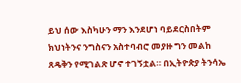ይህ ሰው እስካሁን ማን እንደሆነ ባይደርስበትም ክህነትንና ንግስናን አስተባብሮ መያዙ ግን መልከ ጸዴቅን የሚገልጽ ሆኖ ተገኝቷል። በኢትዮጵያ ትንሳኤ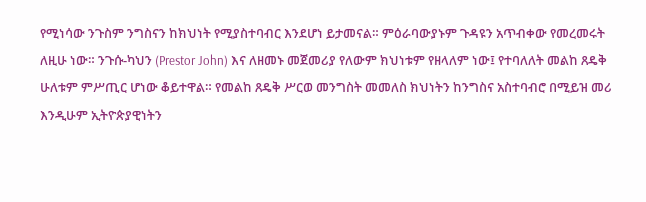የሚነሳው ንጉስም ንግስናን ከክህነት የሚያስተባብር እንደሆነ ይታመናል። ምዕራባውያኑም ጉዳዩን አጥብቀው የመረመሩት ለዚሁ ነው። ንጉሱ-ካህን (Prestor John) እና ለዘመኑ መጀመሪያ የለውም ክህነቱም የዘላለም ነው፤ የተባለለት መልከ ጸዴቅ ሁለቱም ምሥጢር ሆነው ቆይተዋል። የመልከ ጸዴቅ ሥርወ መንግስት መመለስ ክህነትን ከንግስና አስተባብሮ በሚይዝ መሪ እንዲሁም ኢትዮጵያዊነትን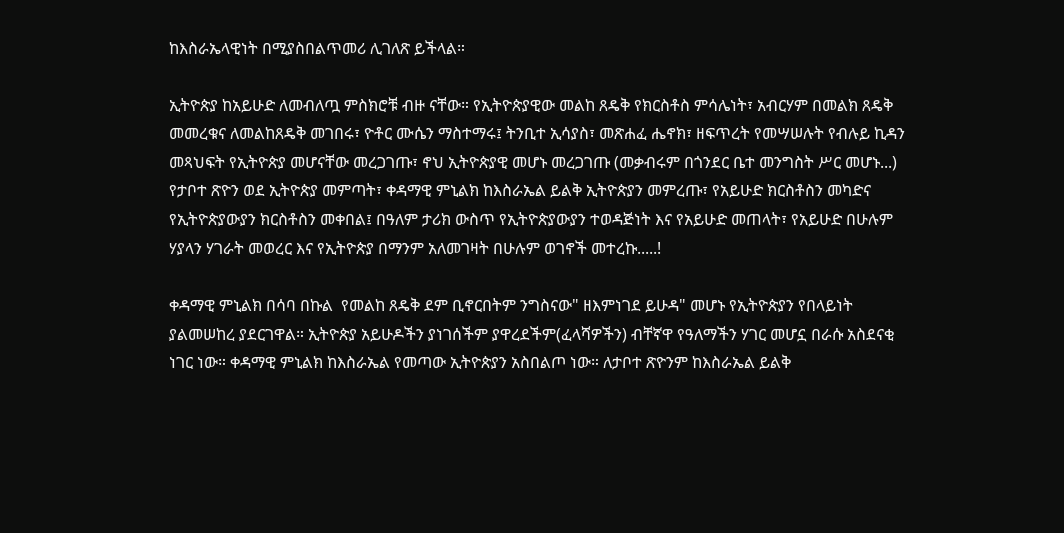ከእስራኤላዊነት በሚያስበልጥመሪ ሊገለጽ ይችላል።

ኢትዮጵያ ከአይሁድ ለመብለጧ ምስክሮቹ ብዙ ናቸው። የኢትዮጵያዊው መልከ ጸዴቅ የክርስቶስ ምሳሌነት፣ አብርሃም በመልክ ጸዴቅ መመረቁና ለመልከጸዴቅ መገበሩ፣ ዮቶር ሙሴን ማስተማሩ፤ ትንቢተ ኢሳያስ፣ መጽሐፈ ሔኖክ፣ ዘፍጥረት የመሣሠሉት የብሉይ ኪዳን መጻህፍት የኢትዮጵያ መሆናቸው መረጋገጡ፣ ኖህ ኢትዮጵያዊ መሆኑ መረጋገጡ (መቃብሩም በጎንደር ቤተ መንግስት ሥር መሆኑ...) የታቦተ ጽዮን ወደ ኢትዮጵያ መምጣት፣ ቀዳማዊ ምኒልክ ከእስራኤል ይልቅ ኢትዮጵያን መምረጡ፣ የአይሁድ ክርስቶስን መካድና የኢትዮጵያውያን ክርስቶስን መቀበል፤ በዓለም ታሪክ ውስጥ የኢትዮጵያውያን ተወዳጅነት እና የአይሁድ መጠላት፣ የአይሁድ በሁሉም ሃያላን ሃገራት መወረር እና የኢትዮጵያ በማንም አለመገዛት በሁሉም ወገኖች መተረኩ.....!

ቀዳማዊ ምኒልክ በሳባ በኩል  የመልከ ጸዴቅ ደም ቢኖርበትም ንግስናው" ዘእምነገደ ይሁዳ" መሆኑ የኢትዮጵያን የበላይነት ያልመሠከረ ያደርገዋል። ኢትዮጵያ አይሁዶችን ያነገሰችም ያዋረደችም(ፈላሻዎችን) ብቸኛዋ የዓለማችን ሃገር መሆኗ በራሱ አስደናቂ ነገር ነው። ቀዳማዊ ምኒልክ ከእስራኤል የመጣው ኢትዮጵያን አስበልጦ ነው። ለታቦተ ጽዮንም ከእስራኤል ይልቅ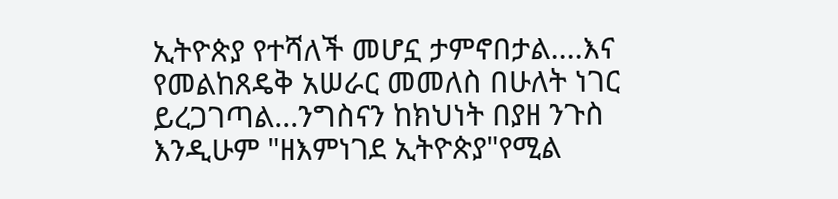ኢትዮጵያ የተሻለች መሆኗ ታምኖበታል....እና የመልከጸዴቅ አሠራር መመለስ በሁለት ነገር ይረጋገጣል...ንግስናን ከክህነት በያዘ ንጉስ እንዲሁም "ዘእምነገደ ኢትዮጵያ"የሚል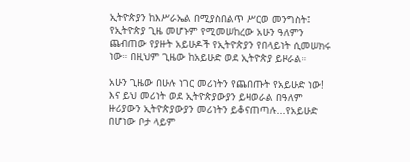ኢትዮጵያን ከእሥራኤል በሚያስበልጥ ሥርወ መንግስት፤ የኢትዮጵያ ጊዜ መሆኑም የሚመሠከረው አሁን ዓለምን ጨብጠው የያዙት አይሁዶች የኢትዮጵያን የበላይነት ሲመሠክሩ ነው። በዚህም ጊዜው ከአይሁድ ወደ ኢትዮጵያ ይዞራል።

አሁን ጊዜው በሁሉ ነገር መሪነትን የጨበጡት የአይሁድ ነው! እና ይህ መሪነት ወደ ኢትዮጵያውያን ይዛወራል በዓለም ዙሪያውን ኢትዮጵያውያን መሪነትን ይቆናጠጣሉ...የአይሁድ በሆነው ቦታ ላይም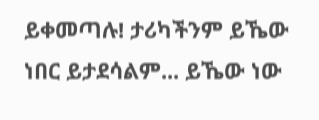ይቀመጣሉ! ታሪካችንም ይኼው ነበር ይታደሳልም... ይኼው ነው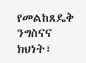የመልከጸዴቅ ንግስናና ክህነት፣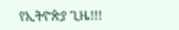የኢትዮጵያ ጊዜ!!!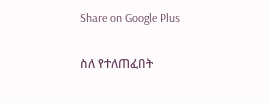Share on Google Plus

ስለ የተለጠፈበት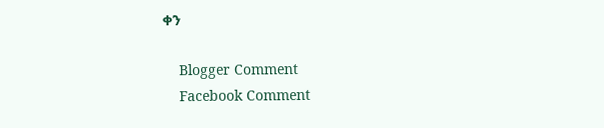ቀን

    Blogger Comment
    Facebook Comment